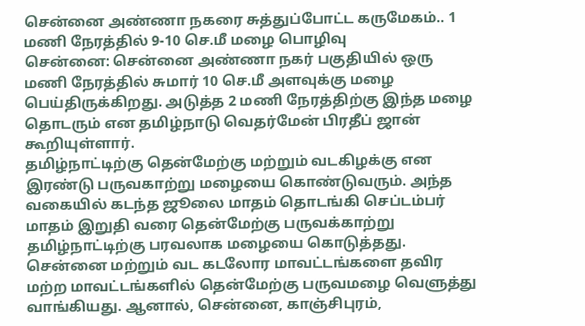சென்னை அண்ணா நகரை சுத்துப்போட்ட கருமேகம்.. 1 மணி நேரத்தில் 9-10 செ.மீ மழை பொழிவு
சென்னை: சென்னை அண்ணா நகர் பகுதியில் ஒரு மணி நேரத்தில் சுமார் 10 செ.மீ அளவுக்கு மழை பெய்திருக்கிறது. அடுத்த 2 மணி நேரத்திற்கு இந்த மழை தொடரும் என தமிழ்நாடு வெதர்மேன் பிரதீப் ஜான் கூறியுள்ளார்.
தமிழ்நாட்டிற்கு தென்மேற்கு மற்றும் வடகிழக்கு என இரண்டு பருவகாற்று மழையை கொண்டுவரும். அந்த வகையில் கடந்த ஜூலை மாதம் தொடங்கி செப்டம்பர் மாதம் இறுதி வரை தென்மேற்கு பருவக்காற்று தமிழ்நாட்டிற்கு பரவலாக மழையை கொடுத்தது. சென்னை மற்றும் வட கடலோர மாவட்டங்களை தவிர மற்ற மாவட்டங்களில் தென்மேற்கு பருவமழை வெளுத்து வாங்கியது. ஆனால், சென்னை, காஞ்சிபுரம்,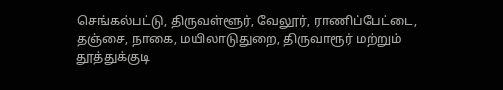செங்கல்பட்டு, திருவள்ளூர், வேலூர், ராணிப்பேட்டை, தஞ்சை, நாகை, மயிலாடுதுறை, திருவாரூர் மற்றும் தூத்துக்குடி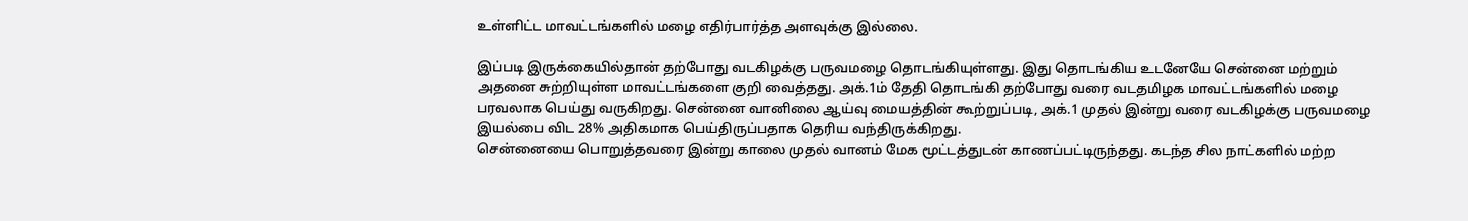உள்ளிட்ட மாவட்டங்களில் மழை எதிர்பார்த்த அளவுக்கு இல்லை.

இப்படி இருக்கையில்தான் தற்போது வடகிழக்கு பருவமழை தொடங்கியுள்ளது. இது தொடங்கிய உடனேயே சென்னை மற்றும் அதனை சுற்றியுள்ள மாவட்டங்களை குறி வைத்தது. அக்.1ம் தேதி தொடங்கி தற்போது வரை வடதமிழக மாவட்டங்களில் மழை பரவலாக பெய்து வருகிறது. சென்னை வானிலை ஆய்வு மையத்தின் கூற்றுப்படி, அக்.1 முதல் இன்று வரை வடகிழக்கு பருவமழை இயல்பை விட 28% அதிகமாக பெய்திருப்பதாக தெரிய வந்திருக்கிறது.
சென்னையை பொறுத்தவரை இன்று காலை முதல் வானம் மேக மூட்டத்துடன் காணப்பட்டிருந்தது. கடந்த சில நாட்களில் மற்ற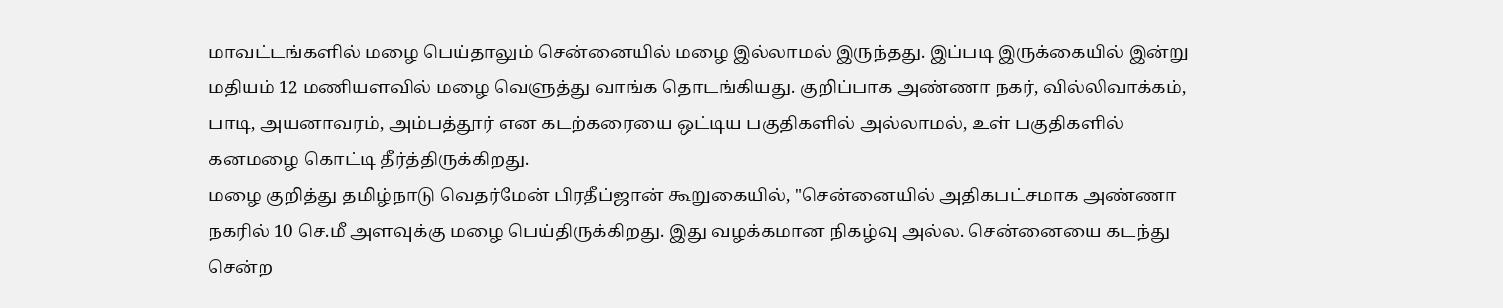மாவட்டங்களில் மழை பெய்தாலும் சென்னையில் மழை இல்லாமல் இருந்தது. இப்படி இருக்கையில் இன்று மதியம் 12 மணியளவில் மழை வெளுத்து வாங்க தொடங்கியது. குறிப்பாக அண்ணா நகர், வில்லிவாக்கம், பாடி, அயனாவரம், அம்பத்தூர் என கடற்கரையை ஒட்டிய பகுதிகளில் அல்லாமல், உள் பகுதிகளில் கனமழை கொட்டி தீர்த்திருக்கிறது.
மழை குறித்து தமிழ்நாடு வெதர்மேன் பிரதீப்ஜான் கூறுகையில், "சென்னையில் அதிகபட்சமாக அண்ணா நகரில் 10 செ.மீ அளவுக்கு மழை பெய்திருக்கிறது. இது வழக்கமான நிகழ்வு அல்ல. சென்னையை கடந்து சென்ற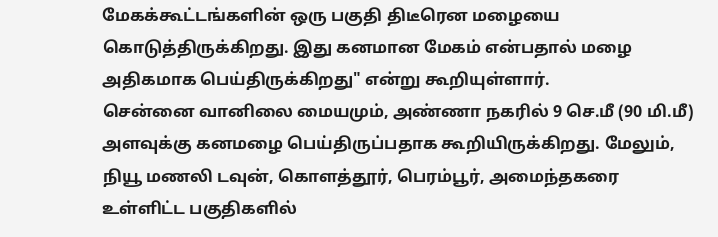மேகக்கூட்டங்களின் ஒரு பகுதி திடீரென மழையை கொடுத்திருக்கிறது. இது கனமான மேகம் என்பதால் மழை அதிகமாக பெய்திருக்கிறது" என்று கூறியுள்ளார்.
சென்னை வானிலை மையமும், அண்ணா நகரில் 9 செ.மீ (90 மி.மீ) அளவுக்கு கனமழை பெய்திருப்பதாக கூறியிருக்கிறது. மேலும், நியூ மணலி டவுன், கொளத்தூர், பெரம்பூர், அமைந்தகரை உள்ளிட்ட பகுதிகளில்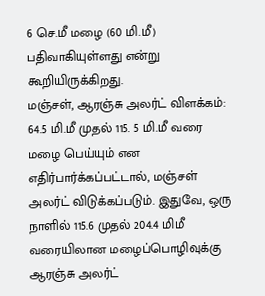6 செ.மீ மழை (60 மி.மீ) பதிவாகியுள்ளது என்று கூறியிருக்கிறது.
மஞ்சள், ஆரஞ்சு அலர்ட் விளக்கம்: 64.5 மி.மீ முதல் 115. 5 மி.மீ வரை மழை பெய்யும் என எதிர்பார்க்கப்பட்டால், மஞ்சள் அலர்ட் விடுக்கப்படும். இதுவே, ஒரு நாளில் 115.6 முதல் 204.4 மிமீ வரையிலான மழைப்பொழிவுக்கு ஆரஞ்சு அலர்ட்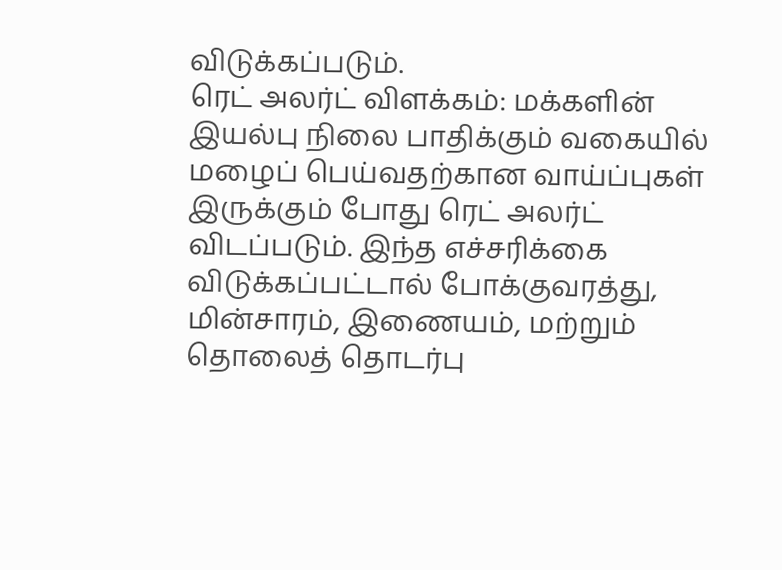விடுக்கப்படும்.
ரெட் அலர்ட் விளக்கம்: மக்களின் இயல்பு நிலை பாதிக்கும் வகையில் மழைப் பெய்வதற்கான வாய்ப்புகள் இருக்கும் போது ரெட் அலர்ட் விடப்படும். இந்த எச்சரிக்கை விடுக்கப்பட்டால் போக்குவரத்து, மின்சாரம், இணையம், மற்றும் தொலைத் தொடர்பு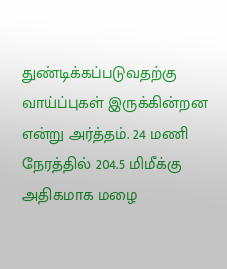துண்டிக்கப்படுவதற்கு வாய்ப்புகள் இருக்கின்றன என்று அர்த்தம். 24 மணி நேரத்தில் 204.5 மிமீக்கு அதிகமாக மழை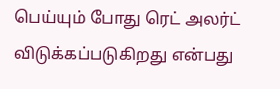பெய்யும் போது ரெட் அலர்ட் விடுக்கப்படுகிறது என்பது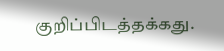குறிப்பிடத்தக்கது.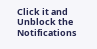Click it and Unblock the Notifications